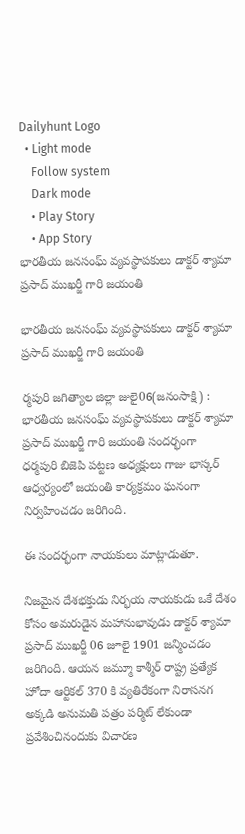Dailyhunt Logo
  • Light mode
    Follow system
    Dark mode
    • Play Story
    • App Story
భారతీయ జనసంఘ్ వ్యవస్థాపకులు డాక్టర్ శ్యామా ప్రసాద్ ముఖర్జీ గారి జయంతి

భారతీయ జనసంఘ్ వ్యవస్థాపకులు డాక్టర్ శ్యామా ప్రసాద్ ముఖర్జీ గారి జయంతి

ర్మపురి జగిత్యాల జిల్లా జులై06(జనంసాక్షి) : భారతీయ జనసంఘ్ వ్యవస్థాపకులు డాక్టర్ శ్యామా ప్రసాద్ ముఖర్జీ గారి జయంతి సందర్భంగా ధర్మపురి బిజెపి పట్టణ అధ్యక్షులు గాజు భాస్కర్ ఆధ్వర్యంలో జయంతి కార్యక్రమం ఘనంగా నిర్వహించడం జరిగింది.

ఈ సందర్భంగా నాయకులు మాట్లాడుతూ.

నిజమైన దేశభక్తుడు నిర్భయ నాయకుడు ఒకే దేశం కోసం అమరుడైన మహానుభావుడు డాక్టర్ శ్యామా ప్రసాద్ ముఖర్జీ 06 జూలై 1901 జన్మించడం జరిగింది. ఆయన జమ్మూ కాశ్మీర్ రాష్ట్ర ప్రత్యేక హోదా ఆర్టికల్ 370 కి వ్యతిరేకంగా నిరాసనగ అక్కడి అనుమతి పత్రం పర్మిట్ లేకుండా ప్రవేశించినందుకు విచారణ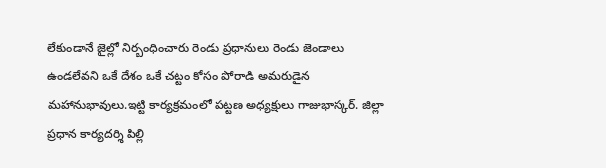లేకుండానే జైల్లో నిర్బంధించారు రెండు ప్రధానులు రెండు జెండాలు ఉండలేవని ఒకే దేశం ఒకే చట్టం కోసం పోరాడి అమరుడైన మహానుభావులు.ఇట్టి కార్యక్రమంలో పట్టణ అధ్యక్షులు గాజుభాస్కర్. జిల్లా ప్రధాన కార్యదర్శి పిల్లి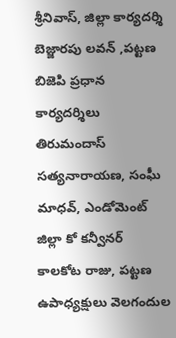శ్రీనివాస్, జిల్లా కార్యదర్శి బెజ్జారపు లవన్ ,పట్టణ బిజెపి ప్రధాన కార్యదర్శిలు తిరుమందాస్ సత్యనారాయణ, సంఘీ మాధవ్, ఎండోమెంట్ జిల్లా కో కన్వీనర్ కాలకోట రాజు, పట్టణ ఉపాధ్యక్షులు వెలగందుల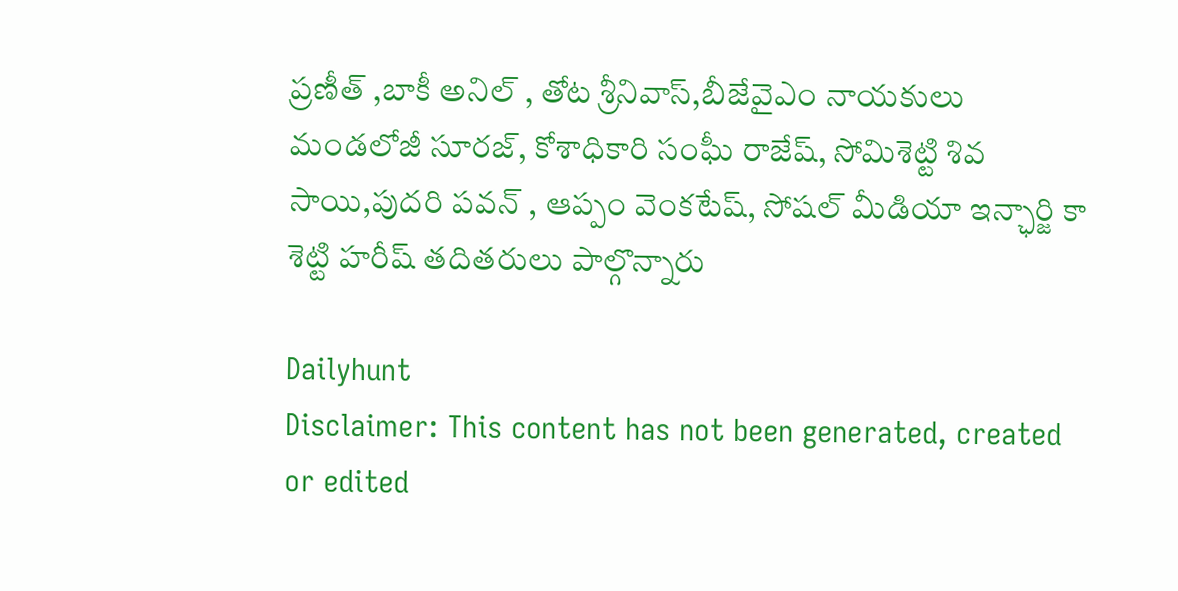ప్రణీత్ ,బాకీ అనిల్ , తోట శ్రీనివాస్,బీజేవైఎం నాయకులు మండలోజీ సూరజ్, కోశాధికారి సంఘీ రాజేష్, సోమిశెట్టి శివ సాయి,పుదరి పవన్ , ఆప్పం వెంకటేష్, సోషల్ మీడియా ఇన్ఛార్జి కా శెట్టి హరీష్ తదితరులు పాల్గొన్నారు

Dailyhunt
Disclaimer: This content has not been generated, created or edited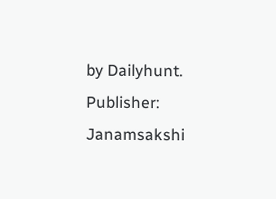by Dailyhunt. Publisher: Janamsakshi